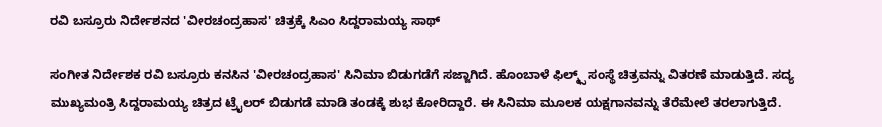ರವಿ ಬಸ್ರೂರು ನಿರ್ದೇಶನದ 'ವೀರಚಂದ್ರಹಾಸ' ಚಿತ್ರಕ್ಕೆ ಸಿಎಂ ಸಿದ್ದರಾಮಯ್ಯ ಸಾಥ್

ಸಂಗೀತ ನಿರ್ದೇಶಕ ರವಿ ಬಸ್ರೂರು ಕನಸಿನ 'ವೀರಚಂದ್ರಹಾಸ' ಸಿನಿಮಾ ಬಿಡುಗಡೆಗೆ ಸಜ್ಜಾಗಿದೆ. ಹೊಂಬಾಳೆ ಫಿಲ್ಮ್ಸ್ ಸಂಸ್ಥೆ ಚಿತ್ರವನ್ನು ವಿತರಣೆ ಮಾಡುತ್ತಿದೆ. ಸದ್ಯ ಮುಖ್ಯಮಂತ್ರಿ ಸಿದ್ದರಾಮಯ್ಯ ಚಿತ್ರದ ಟ್ರೈಲರ್ ಬಿಡುಗಡೆ ಮಾಡಿ ತಂಡಕ್ಕೆ ಶುಭ ಕೋರಿದ್ದಾರೆ. ಈ ಸಿನಿಮಾ ಮೂಲಕ ಯಕ್ಷಗಾನವನ್ನು ತೆರೆಮೇಲೆ ತರಲಾಗುತ್ತಿದೆ.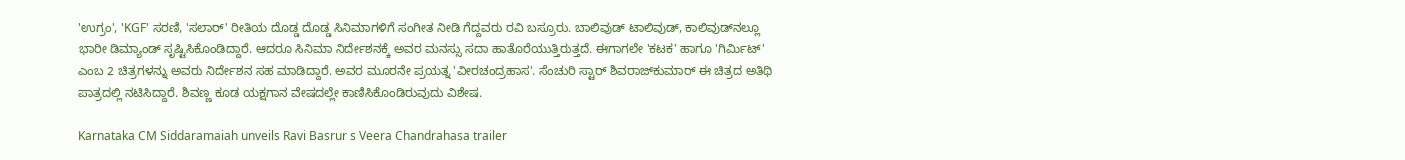'ಉಗ್ರಂ', 'KGF' ಸರಣಿ, 'ಸಲಾರ್' ರೀತಿಯ ದೊಡ್ಡ ದೊಡ್ಡ ಸಿನಿಮಾಗಳಿಗೆ ಸಂಗೀತ ನೀಡಿ ಗೆದ್ದವರು ರವಿ ಬಸ್ರೂರು. ಬಾಲಿವುಡ್‌ ಟಾಲಿವುಡ್, ಕಾಲಿವುಡ್‌ನಲ್ಲೂ ಭಾರೀ ಡಿಮ್ಯಾಂಡ್ ಸೃಷ್ಟಿಸಿಕೊಂಡಿದ್ದಾರೆ. ಆದರೂ ಸಿನಿಮಾ ನಿರ್ದೇಶನಕ್ಕೆ ಅವರ ಮನಸ್ಸು ಸದಾ ಹಾತೊರೆಯುತ್ತಿರುತ್ತದೆ. ಈಗಾಗಲೇ 'ಕಟಕ' ಹಾಗೂ 'ಗಿರ್ಮಿಟ್' ಎಂಬ 2 ಚಿತ್ರಗಳನ್ನು ಅವರು ನಿರ್ದೇಶನ ಸಹ ಮಾಡಿದ್ದಾರೆ. ಅವರ ಮೂರನೇ ಪ್ರಯತ್ನ 'ವೀರಚಂದ್ರಹಾಸ'. ಸೆಂಚುರಿ ಸ್ಟಾರ್ ಶಿವರಾಜ್‌ಕುಮಾರ್ ಈ ಚಿತ್ರದ ಅತಿಥಿ ಪಾತ್ರದಲ್ಲಿ ನಟಿಸಿದ್ದಾರೆ. ಶಿವಣ್ಣ ಕೂಡ ಯಕ್ಷಗಾನ ವೇಷದಲ್ಲೇ ಕಾಣಿಸಿಕೊಂಡಿರುವುದು ವಿಶೇಷ.

Karnataka CM Siddaramaiah unveils Ravi Basrur s Veera Chandrahasa trailer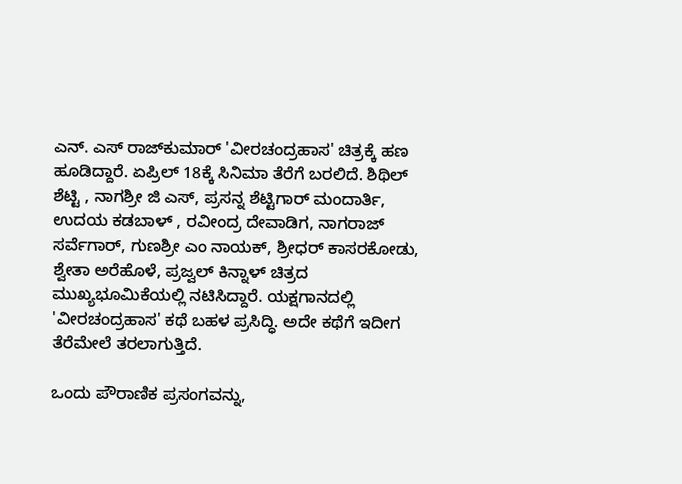ಎನ್. ಎಸ್ ರಾಜ್‌ಕುಮಾರ್ 'ವೀರಚಂದ್ರಹಾಸ' ಚಿತ್ರಕ್ಕೆ ಹಣ ಹೂಡಿದ್ದಾರೆ. ಏಪ್ರಿಲ್ 18ಕ್ಕೆ ಸಿನಿಮಾ ತೆರೆಗೆ ಬರಲಿದೆ. ಶಿಥಿಲ್ ಶೆಟ್ಟಿ , ನಾಗಶ್ರೀ ಜಿ ಎಸ್, ಪ್ರಸನ್ನ ಶೆಟ್ಟಿಗಾರ್ ಮಂದಾರ್ತಿ, ಉದಯ ಕಡಬಾಳ್ , ರವೀಂದ್ರ ದೇವಾಡಿಗ, ನಾಗರಾಜ್ ಸರ್ವೆಗಾರ್, ಗುಣಶ್ರೀ ಎಂ ನಾಯಕ್, ಶ್ರೀಧರ್ ಕಾಸರಕೋಡು, ಶ್ವೇತಾ ಅರೆಹೊಳೆ, ಪ್ರಜ್ವಲ್ ಕಿನ್ನಾಳ್ ಚಿತ್ರದ ಮುಖ್ಯಭೂಮಿಕೆಯಲ್ಲಿ ನಟಿಸಿದ್ದಾರೆ. ಯಕ್ಷಗಾನದಲ್ಲಿ 'ವೀರಚಂದ್ರಹಾಸ' ಕಥೆ ಬಹಳ ಪ್ರಸಿದ್ಧಿ. ಅದೇ ಕಥೆಗೆ ಇದೀಗ ತೆರೆಮೇಲೆ ತರಲಾಗುತ್ತಿದೆ.

ಒಂದು ಪೌರಾಣಿಕ ಪ್ರಸಂಗವನ್ನು,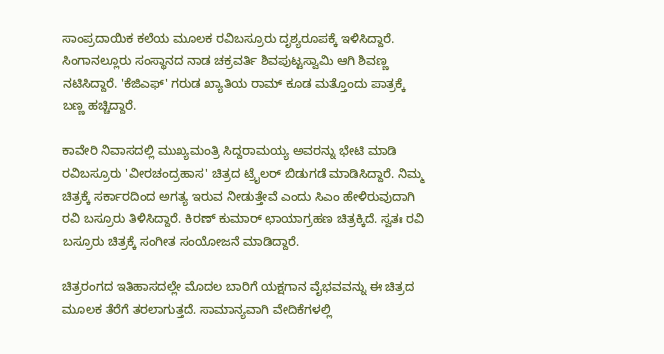ಸಾಂಪ್ರದಾಯಿಕ ಕಲೆಯ ಮೂಲಕ ರವಿಬಸ್ರೂರು ದೃಶ್ಯರೂಪಕ್ಕೆ ಇಳಿಸಿದ್ದಾರೆ. ಸಿಂಗಾನಲ್ಲೂರು ಸಂಸ್ಥಾನದ ನಾಡ ಚಕ್ರವರ್ತಿ ಶಿವಪುಟ್ಟಸ್ವಾಮಿ ಆಗಿ ಶಿವಣ್ಣ ನಟಿಸಿದ್ದಾರೆ. 'ಕೆಜಿಎಫ್' ಗರುಡ ಖ್ಯಾತಿಯ ರಾಮ್ ಕೂಡ ಮತ್ತೊಂದು ಪಾತ್ರಕ್ಕೆ ಬಣ್ಣ ಹಚ್ಚಿದ್ದಾರೆ.

ಕಾವೇರಿ ನಿವಾಸದಲ್ಲಿ ಮುಖ್ಯಮಂತ್ರಿ ಸಿದ್ದರಾಮಯ್ಯ ಅವರನ್ನು ಭೇಟಿ ಮಾಡಿ ರವಿಬಸ್ರೂರು 'ವೀರಚಂದ್ರಹಾಸ' ಚಿತ್ರದ ಟ್ರೈಲರ್ ಬಿಡುಗಡೆ ಮಾಡಿಸಿದ್ದಾರೆ. ನಿಮ್ಮ ಚಿತ್ರಕ್ಕೆ ಸರ್ಕಾರದಿಂದ ಅಗತ್ಯ ಇರುವ ನೀಡುತ್ತೇವೆ ಎಂದು ಸಿಎಂ ಹೇಳಿರುವುದಾಗಿ ರವಿ ಬಸ್ರೂರು ತಿಳಿಸಿದ್ದಾರೆ. ಕಿರಣ್ ಕುಮಾರ್ ಛಾಯಾಗ್ರಹಣ ಚಿತ್ರಕ್ಕಿದೆ. ಸ್ವತಃ ರವಿ ಬಸ್ರೂರು ಚಿತ್ರಕ್ಕೆ ಸಂಗೀತ ಸಂಯೋಜನೆ ಮಾಡಿದ್ದಾರೆ.

ಚಿತ್ರರಂಗದ ಇತಿಹಾಸದಲ್ಲೇ ಮೊದಲ ಬಾರಿಗೆ ಯಕ್ಷಗಾನ ವೈಭವವನ್ನು ಈ ಚಿತ್ರದ ಮೂಲಕ ತೆರೆಗೆ ತರಲಾಗುತ್ತದೆ. ಸಾಮಾನ್ಯವಾಗಿ ವೇದಿಕೆಗಳಲ್ಲಿ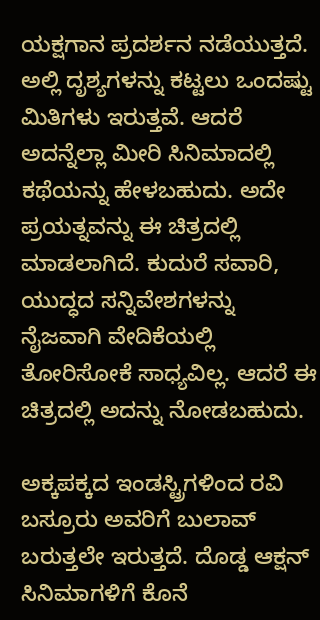ಯಕ್ಷಗಾನ ಪ್ರದರ್ಶನ ನಡೆಯುತ್ತದೆ. ಅಲ್ಲಿ ದೃಶ್ಯಗಳನ್ನು ಕಟ್ಟಲು ಒಂದಷ್ಟು ಮಿತಿಗಳು ಇರುತ್ತವೆ. ಆದರೆ ಅದನ್ನೆಲ್ಲಾ ಮೀರಿ ಸಿನಿಮಾದಲ್ಲಿ ಕಥೆಯನ್ನು ಹೇಳಬಹುದು. ಅದೇ ಪ್ರಯತ್ನವನ್ನು ಈ ಚಿತ್ರದಲ್ಲಿ ಮಾಡಲಾಗಿದೆ. ಕುದುರೆ ಸವಾರಿ, ಯುದ್ಧದ ಸನ್ನಿವೇಶಗಳನ್ನು ನೈಜವಾಗಿ ವೇದಿಕೆಯಲ್ಲಿ ತೋರಿಸೋಕೆ ಸಾಧ್ಯವಿಲ್ಲ. ಆದರೆ ಈ ಚಿತ್ರದಲ್ಲಿ ಅದನ್ನು ನೋಡಬಹುದು.

ಅಕ್ಕಪಕ್ಕದ ಇಂಡಸ್ಟ್ರಿಗಳಿಂದ ರವಿ ಬಸ್ರೂರು ಅವರಿಗೆ ಬುಲಾವ್ ಬರುತ್ತಲೇ ಇರುತ್ತದೆ. ದೊಡ್ಡ ಆಕ್ಷನ್ ಸಿನಿಮಾಗಳಿಗೆ ಕೊನೆ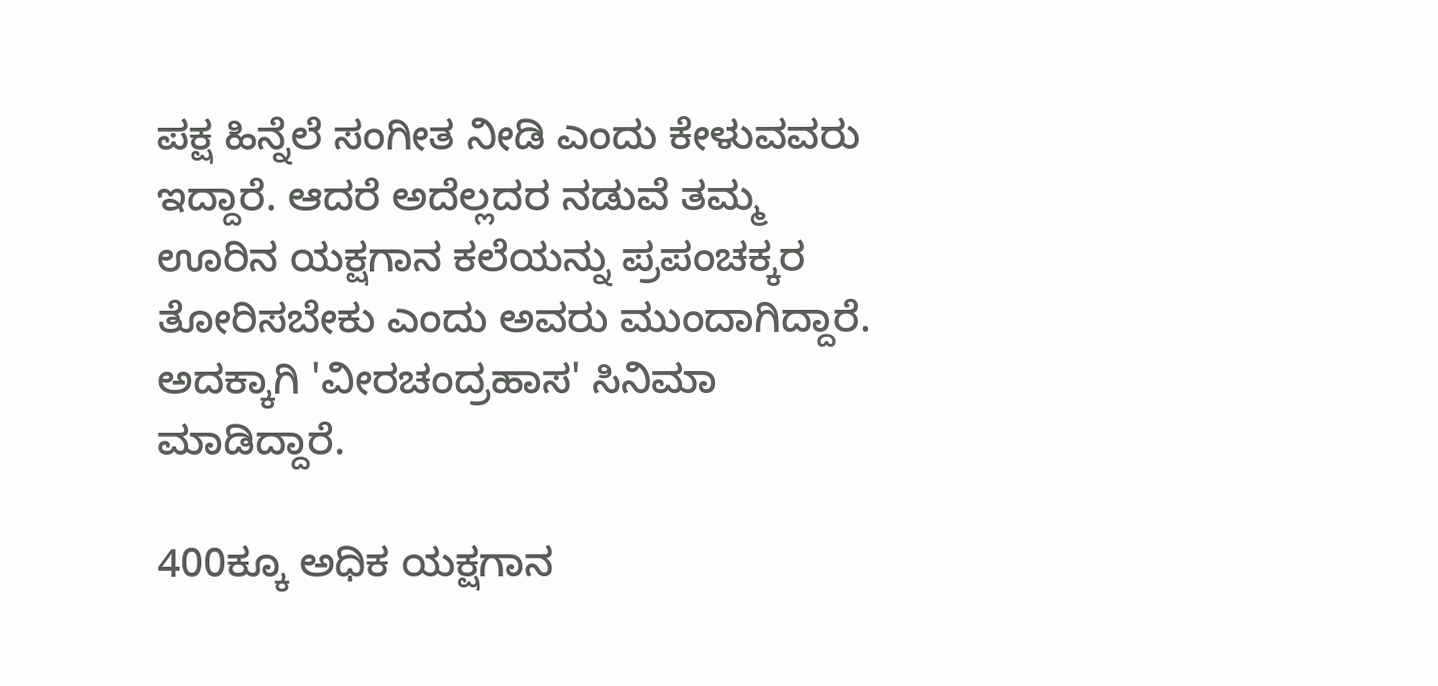ಪಕ್ಷ ಹಿನ್ನೆಲೆ ಸಂಗೀತ ನೀಡಿ ಎಂದು ಕೇಳುವವರು ಇದ್ದಾರೆ. ಆದರೆ ಅದೆಲ್ಲದರ ನಡುವೆ ತಮ್ಮ ಊರಿನ ಯಕ್ಷಗಾನ ಕಲೆಯನ್ನು ಪ್ರಪಂಚಕ್ಕರ ತೋರಿಸಬೇಕು ಎಂದು ಅವರು ಮುಂದಾಗಿದ್ದಾರೆ. ಅದಕ್ಕಾಗಿ 'ವೀರಚಂದ್ರಹಾಸ' ಸಿನಿಮಾ ಮಾಡಿದ್ದಾರೆ.

400ಕ್ಕೂ ಅಧಿಕ ಯಕ್ಷಗಾನ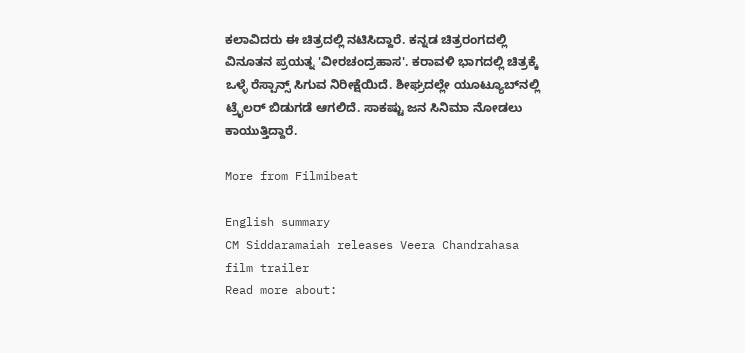ಕಲಾವಿದರು ಈ ಚಿತ್ರದಲ್ಲಿ ನಟಿಸಿದ್ದಾರೆ. ಕನ್ನಡ ಚಿತ್ರರಂಗದಲ್ಲಿ ವಿನೂತನ ಪ್ರಯತ್ನ 'ವೀರಚಂದ್ರಹಾಸ'. ಕರಾವಳಿ ಭಾಗದಲ್ಲಿ ಚಿತ್ರಕ್ಕೆ ಒಳ್ಳೆ ರೆಸ್ಪಾನ್ಸ್ ಸಿಗುವ ನಿರೀಕ್ಷೆಯಿದೆ. ಶೀಘ್ರದಲ್ಲೇ ಯೂಟ್ಯೂಬ್‌ನಲ್ಲಿ ಟ್ರೈಲರ್ ಬಿಡುಗಡೆ ಆಗಲಿದೆ. ಸಾಕಷ್ಟು ಜನ ಸಿನಿಮಾ ನೋಡಲು ಕಾಯುತ್ತಿದ್ದಾರೆ.

More from Filmibeat

English summary
CM Siddaramaiah releases Veera Chandrahasa film trailer
Read more about: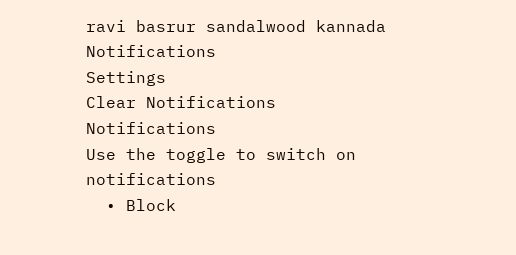ravi basrur sandalwood kannada
Notifications
Settings
Clear Notifications
Notifications
Use the toggle to switch on notifications
  • Block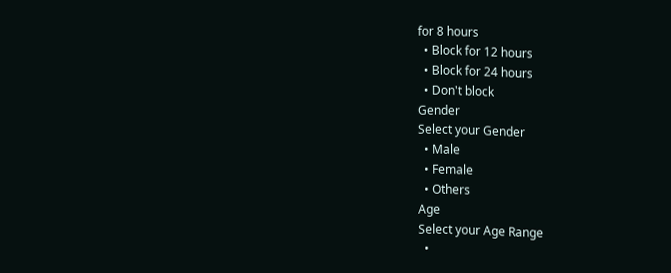for 8 hours
  • Block for 12 hours
  • Block for 24 hours
  • Don't block
Gender
Select your Gender
  • Male
  • Female
  • Others
Age
Select your Age Range
  •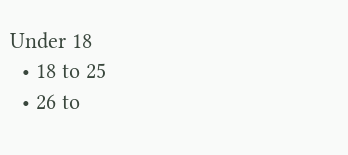Under 18
  • 18 to 25
  • 26 to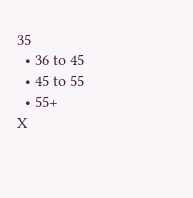35
  • 36 to 45
  • 45 to 55
  • 55+
X